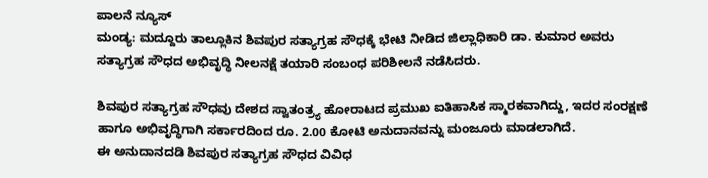ಪಾಲನೆ ನ್ಯೂಸ್
ಮಂಡ್ಯ: ಮದ್ದೂರು ತಾಲ್ಲೂಕಿನ ಶಿವಪುರ ಸತ್ಯಾಗ್ರಹ ಸೌಧಕ್ಕೆ ಭೇಟಿ ನೀಡಿದ ಜಿಲ್ಲಾಧಿಕಾರಿ ಡಾ. ಕುಮಾರ ಅವರು ಸತ್ಯಾಗ್ರಹ ಸೌಧದ ಅಭಿವೃದ್ಧಿ ನೀಲನಕ್ಷೆ ತಯಾರಿ ಸಂಬಂಧ ಪರಿಶೀಲನೆ ನಡೆಸಿದರು.

ಶಿವಪುರ ಸತ್ಯಾಗ್ರಹ ಸೌಧವು ದೇಶದ ಸ್ವಾತಂತ್ರ್ಯ ಹೋರಾಟದ ಪ್ರಮುಖ ಐತಿಹಾಸಿಕ ಸ್ಮಾರಕವಾಗಿದ್ದು, ಇದರ ಸಂರಕ್ಷಣೆ ಹಾಗೂ ಅಭಿವೃದ್ಧಿಗಾಗಿ ಸರ್ಕಾರದಿಂದ ರೂ. 2.00 ಕೋಟಿ ಅನುದಾನವನ್ನು ಮಂಜೂರು ಮಾಡಲಾಗಿದೆ.
ಈ ಅನುದಾನದಡಿ ಶಿವಪುರ ಸತ್ಯಾಗ್ರಹ ಸೌಧದ ವಿವಿಧ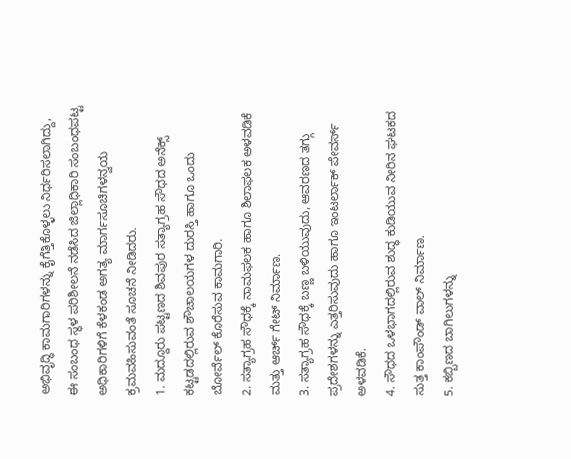ಅಭಿವೃದ್ಧಿ ಕಾಮಗಾರಿಗಳನ್ನು ಕೈಗೆತ್ತಿಕೊಳ್ಳಲು ನಿರ್ಧರಿಸಲಾಗಿದ್ದು, ಈ ಸಂಬಂಧ ಸ್ಥಳ ಪರಿಶೀಲನೆ ನಡೆಸಿದ ಜಿಲ್ಲಾಧಿಕಾರಿ ಸಂಬಂಧಪಟ್ಟ ಅಧಿಕಾರಿಗಳಿಗೆ ಕೆಳಕಂಡ ಅಗತ್ಯ ಮಾರ್ಗಸೂಚಿಗಳನ್ವಯ ಕ್ರಮವಹಿಸುವಂತೆ ಸೂಚನೆ ನೀಡಿದರು.
1. ಮದ್ದೂರು ಪಟ್ಟಣದ ಶಿವಪುರ ಸತ್ಯಾಗ್ರಹ ಸೌಧದ ಅನೆಕ್ಸ್ ಕಟ್ಟಡದಲ್ಲಿರುವ ಶೌಚಾಲಯಗಳ ದುರಸ್ತಿ ಹಾಗೂ ಒಂದು ಬೋರ್ವೆಲ್ ಕೊರೆಸುವ ಕಾಮಗಾರಿ.
2. ಸತ್ಯಾಗ್ರಹ ಸೌಧಕ್ಕೆ ನಾಮಫಲಕ ಹಾಗೂ ಶಿಲಾಫಲಕ ಅಳವಡಿಕೆ ಮತ್ತು ಆರ್ಚ್ ಗೇಟ್ ನಿರ್ಮಾಣ.
3. ಸತ್ಯಾಗ್ರಹ ಸೌಧಕ್ಕೆ ಬಣ್ಣ ಬಳಿಯುವುದು, ಆವರಣದ ತಗ್ಗು ಪ್ರದೇಶಗಳನ್ನು ಎತ್ತರಿಸುವುದು ಹಾಗೂ ಇಂಟರ್ಲಾಕ್ ಪೇವರ್ಸ್ ಅಳವಡಿಕೆ.
4. ಸೌಧದ ಒಳಭಾಗದಲ್ಲಿರುವ ಶುದ್ಧ ಕುಡಿಯುವ ನೀರಿನ ಘಟಕದ ಸುತ್ತ ಕಾಂಪೌಂಡ್ ವಾಲ್ ನಿರ್ಮಾಣ.
5. ಕಬ್ಬಿಣದ ಬಾಗಿಲುಗಳನ್ನು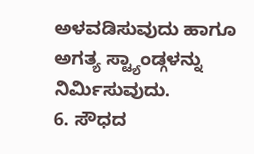ಅಳವಡಿಸುವುದು ಹಾಗೂ ಅಗತ್ಯ ಸ್ಟ್ಯಾಂಡ್ಗಳನ್ನು ನಿರ್ಮಿಸುವುದು.
6. ಸೌಧದ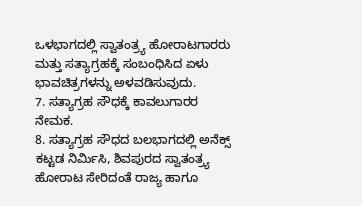ಒಳಭಾಗದಲ್ಲಿ ಸ್ವಾತಂತ್ರ್ಯ ಹೋರಾಟಗಾರರು ಮತ್ತು ಸತ್ಯಾಗ್ರಹಕ್ಕೆ ಸಂಬಂಧಿಸಿದ ಏಳು ಭಾವಚಿತ್ರಗಳನ್ನು ಅಳವಡಿಸುವುದು.
7. ಸತ್ಯಾಗ್ರಹ ಸೌಧಕ್ಕೆ ಕಾವಲುಗಾರರ ನೇಮಕ.
8. ಸತ್ಯಾಗ್ರಹ ಸೌಧದ ಬಲಭಾಗದಲ್ಲಿ ಅನೆಕ್ಸ್ ಕಟ್ಟಡ ನಿರ್ಮಿಸಿ, ಶಿವಪುರದ ಸ್ವಾತಂತ್ರ್ಯ ಹೋರಾಟ ಸೇರಿದಂತೆ ರಾಜ್ಯ ಹಾಗೂ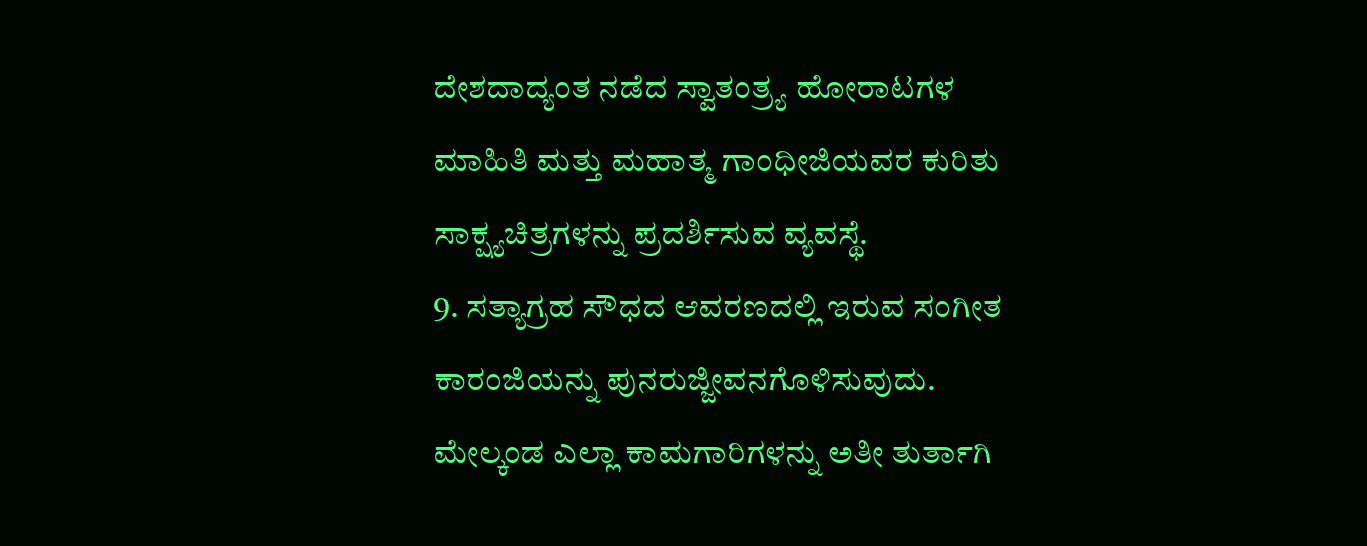ದೇಶದಾದ್ಯಂತ ನಡೆದ ಸ್ವಾತಂತ್ರ್ಯ ಹೋರಾಟಗಳ ಮಾಹಿತಿ ಮತ್ತು ಮಹಾತ್ಮ ಗಾಂಧೀಜಿಯವರ ಕುರಿತು ಸಾಕ್ಷ್ಯಚಿತ್ರಗಳನ್ನು ಪ್ರದರ್ಶಿಸುವ ವ್ಯವಸ್ಥೆ.
9. ಸತ್ಯಾಗ್ರಹ ಸೌಧದ ಆವರಣದಲ್ಲಿ ಇರುವ ಸಂಗೀತ ಕಾರಂಜಿಯನ್ನು ಪುನರುಜ್ಜೀವನಗೊಳಿಸುವುದು.
ಮೇಲ್ಕಂಡ ಎಲ್ಲಾ ಕಾಮಗಾರಿಗಳನ್ನು ಅತೀ ತುರ್ತಾಗಿ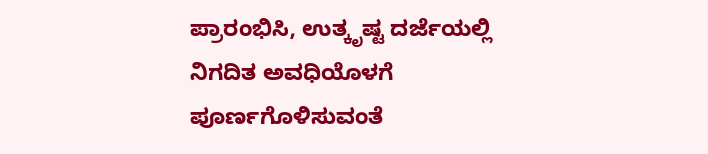ಪ್ರಾರಂಭಿಸಿ, ಉತ್ಕೃಷ್ಟ ದರ್ಜೆಯಲ್ಲಿ ನಿಗದಿತ ಅವಧಿಯೊಳಗೆ ಪೂರ್ಣಗೊಳಿಸುವಂತೆ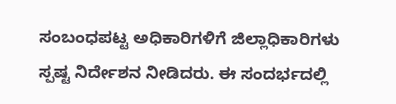ಸಂಬಂಧಪಟ್ಟ ಅಧಿಕಾರಿಗಳಿಗೆ ಜಿಲ್ಲಾಧಿಕಾರಿಗಳು ಸ್ಪಷ್ಟ ನಿರ್ದೇಶನ ನೀಡಿದರು. ಈ ಸಂದರ್ಭದಲ್ಲಿ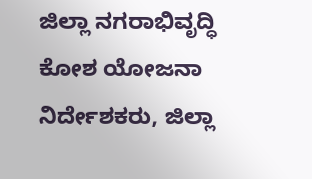ಜಿಲ್ಲಾ ನಗರಾಭಿವೃದ್ಧಿ ಕೋಶ ಯೋಜನಾ ನಿರ್ದೇಶಕರು, ಜಿಲ್ಲಾ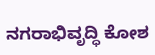ನಗರಾಭಿವೃದ್ಧಿ ಕೋಶ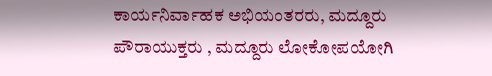ಕಾರ್ಯನಿರ್ವಾಹಕ ಅಭಿಯಂತರರು, ಮದ್ದೂರು ಪೌರಾಯುಕ್ತರು , ಮದ್ದೂರು ಲೋಕೋಪಯೋಗಿ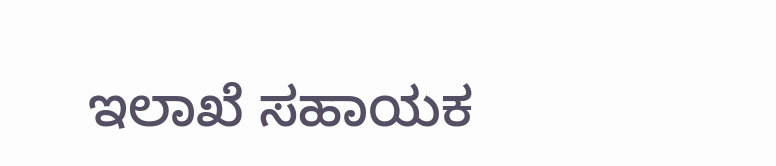ಇಲಾಖೆ ಸಹಾಯಕ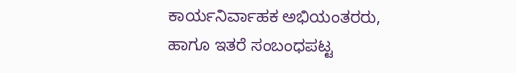ಕಾರ್ಯನಿರ್ವಾಹಕ ಅಭಿಯಂತರರು, ಹಾಗೂ ಇತರೆ ಸಂಬಂಧಪಟ್ಟ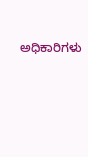ಅಧಿಕಾರಿಗಳು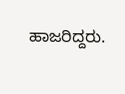ಹಾಜರಿದ್ದರು.